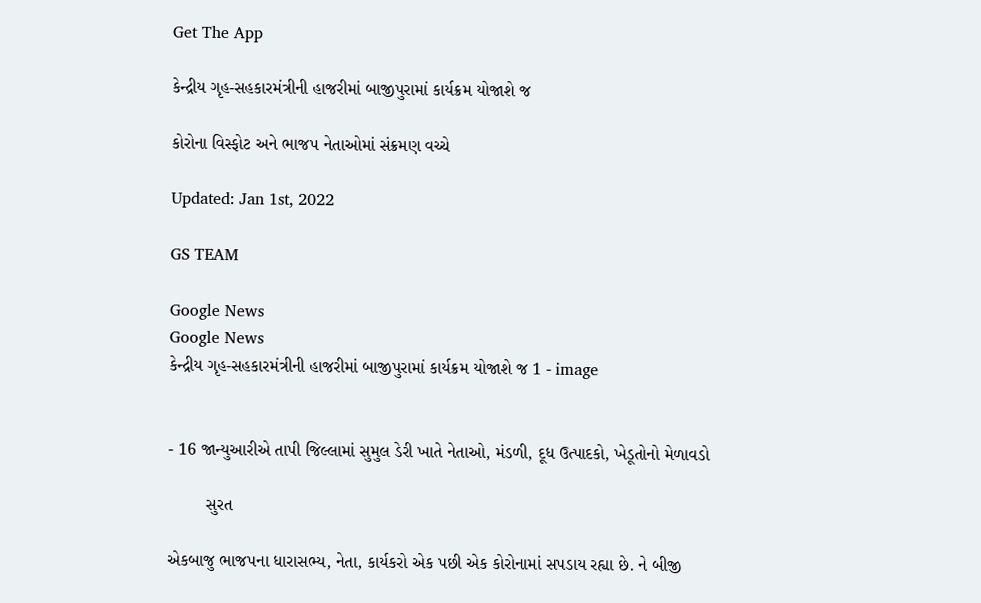Get The App

કેન્દ્રીય ગૃહ-સહકારમંત્રીની હાજરીમાં બાજીપુરામાં કાર્યક્રમ યોજાશે જ

કોરોના વિસ્ફોટ અને ભાજપ નેતાઓમાં સંક્રમણ વચ્ચે

Updated: Jan 1st, 2022

GS TEAM

Google News
Google News
કેન્દ્રીય ગૃહ-સહકારમંત્રીની હાજરીમાં બાજીપુરામાં કાર્યક્રમ યોજાશે જ 1 - image


- 16 જાન્યુઆરીએ તાપી જિલ્લામાં સુમુલ ડેરી ખાતે નેતાઓ, મંડળી, દૂધ ઉત્પાદકો, ખેડૂતોનો મેળાવડો

        સુરત

એકબાજુ ભાજપના ધારાસભ્ય, નેતા, કાર્યકરો એક પછી એક કોરોનામાં સપડાય રહ્યા છે. ને બીજી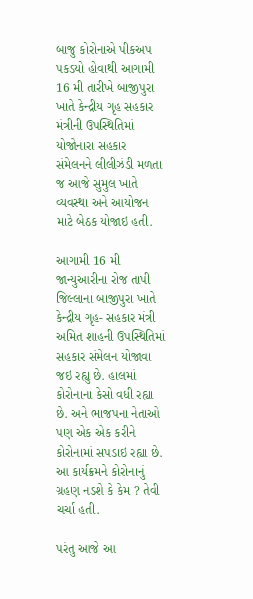બાજુ કોરોનાએ પીકઅપ પકડયો હોવાથી આગામી 16 મી તારીખે બાજીપુરા ખાતે કેન્દ્રીય ગૃહ સહકાર મંત્રીની ઉપસ્થિતિમાં યોજોનારા સહકાર સંમેલનને લીલીઝંડી મળતા જ આજે સુમુલ ખાતે વ્યવસ્થા અને આયોજન માટે બેઠક યોજાઇ હતી.

આગામી 16 મી જાન્યુઆરીના રોજ તાપી જિલ્લાના બાજીપુરા ખાતે કેન્દ્રીય ગૃહ- સહકાર મંત્રી અમિત શાહની ઉપસ્થિતિમાં સહકાર સંમેલન યોજાવા જઇ રહ્યુ છે. હાલમાં કોરોનાના કેસો વધી રહ્યા છે. અને ભાજપના નેતાઓ પણ એક એક કરીને કોરોનામાં સપડાઇ રહ્યા છે. આ કાર્યક્રમને કોરોનાનું ગ્રહણ નડશે કે કેમ ? તેવી ચર્ચા હતી.

પરંતુ આજે આ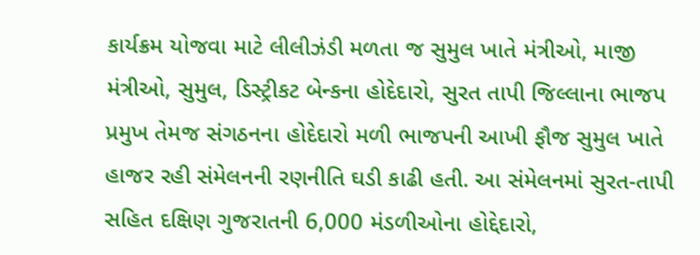કાર્યક્રમ યોજવા માટે લીલીઝંડી મળતા જ સુમુલ ખાતે મંત્રીઓ, માજી મંત્રીઓ, સુમુલ, ડિસ્ટ્રીકટ બેન્કના હોદેદારો, સુરત તાપી જિલ્લાના ભાજપ પ્રમુખ તેમજ સંગઠનના હોદેદારો મળી ભાજપની આખી ફૌજ સુમુલ ખાતે હાજર રહી સંમેલનની રણનીતિ ઘડી કાઢી હતી. આ સંમેલનમાં સુરત-તાપી સહિત દક્ષિણ ગુજરાતની 6,000 મંડળીઓના હોદ્દેદારો,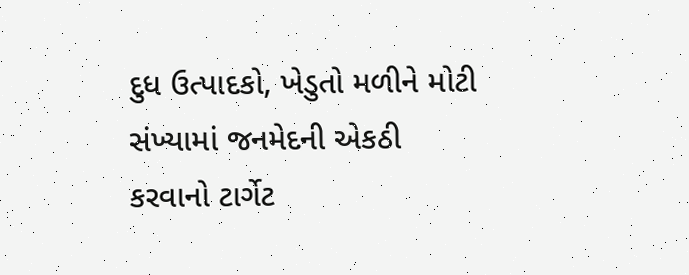દુધ ઉત્પાદકો, ખેડુતો મળીને મોટી સંખ્યામાં જનમેદની એકઠી કરવાનો ટાર્ગેટ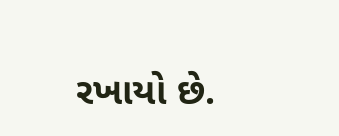રખાયો છે.